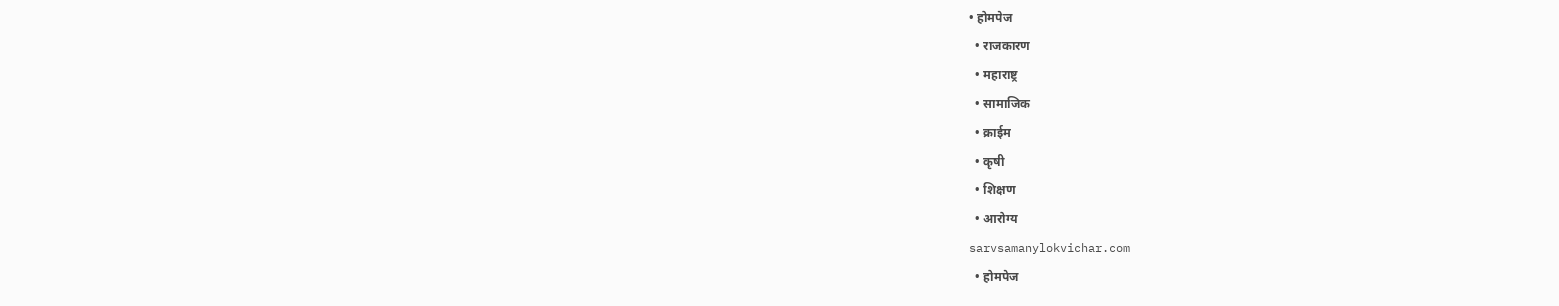• होमपेज
  • राजकारण
  • महाराष्ट्र
  • सामाजिक
  • क्राईम
  • कृषी
  • शिक्षण
  • आरोग्य
sarvsamanylokvichar.com
  • होमपेज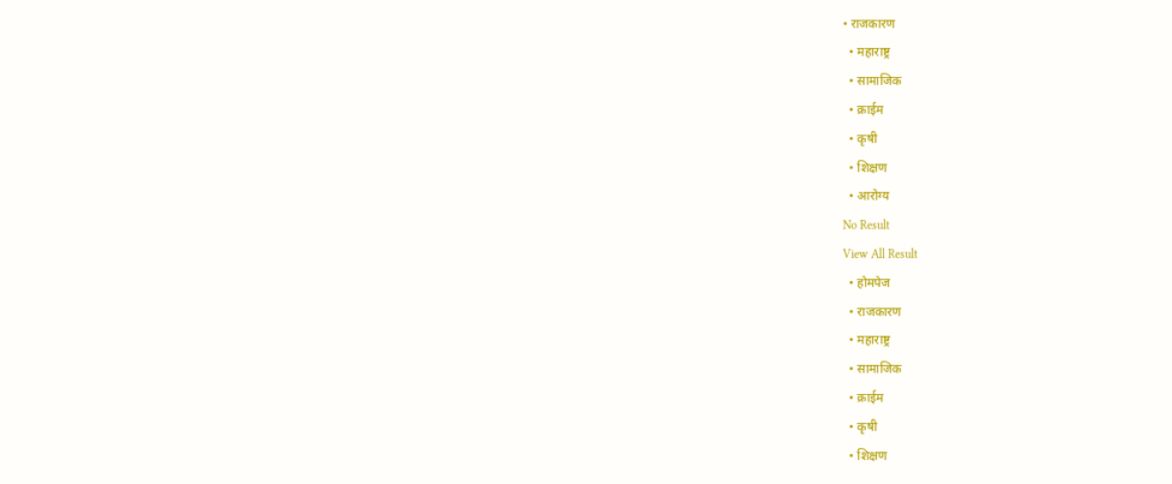• राजकारण
  • महाराष्ट्र
  • सामाजिक
  • क्राईम
  • कृषी
  • शिक्षण
  • आरोग्य
No Result
View All Result
  • होमपेज
  • राजकारण
  • महाराष्ट्र
  • सामाजिक
  • क्राईम
  • कृषी
  • शिक्षण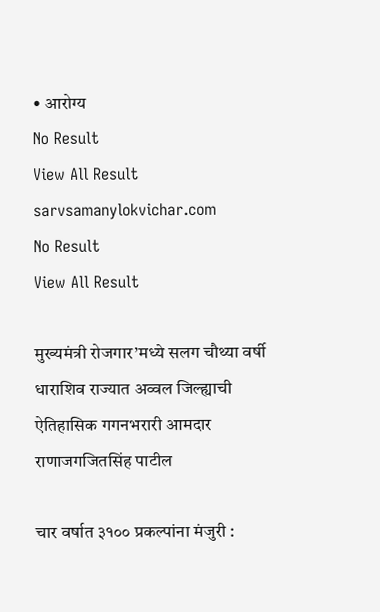• आरोग्य
No Result
View All Result
sarvsamanylokvichar.com
No Result
View All Result

मुख्यमंत्री रोजगार’मध्ये सलग चौथ्या वर्षी धाराशिव राज्यात अव्वल जिल्ह्याची ऐतिहासिक गगनभरारी आमदार राणाजगजितसिंह पाटील

चार वर्षात ३१०० प्रकल्पांना मंजुरी :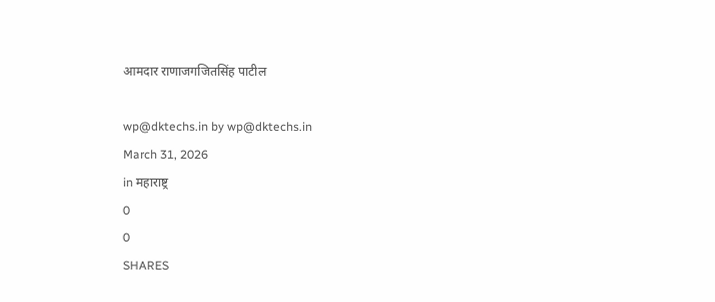आमदार राणाजगजितसिंह पाटील

wp@dktechs.in by wp@dktechs.in
March 31, 2026
in महाराष्ट्र
0
0
SHARES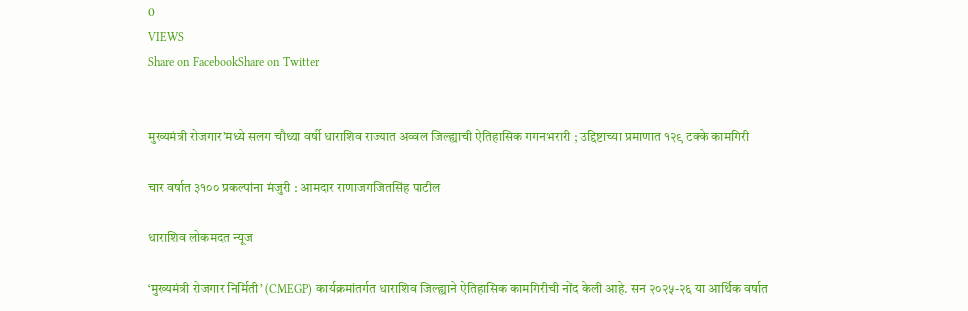0
VIEWS
Share on FacebookShare on Twitter


मुख्यमंत्री रोजगार’मध्ये सलग चौथ्या वर्षी धाराशिव राज्यात अव्वल जिल्ह्याची ऐतिहासिक गगनभरारी ; उद्दिष्टाच्या प्रमाणात १२९ टक्के कामगिरी

चार वर्षात ३१०० प्रकल्पांना मंजुरी : आमदार राणाजगजितसिंह पाटील

धाराशिव लोकमदत न्यूज

‘मुख्यमंत्री रोजगार निर्मिती’ (CMEGP) कार्यक्रमांतर्गत धाराशिव जिल्ह्याने ऐतिहासिक कामगिरीची नोंद केली आहे. सन २०२५-२६ या आर्थिक वर्षात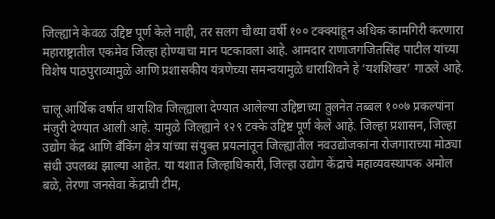जिल्ह्याने केवळ उद्दिष्ट पूर्ण केले नाही, तर सलग चौथ्या वर्षी १०० टक्क्यांहून अधिक कामगिरी करणारा महाराष्ट्रातील एकमेव जिल्हा होण्याचा मान पटकावला आहे. आमदार राणाजगजितसिंह पाटील यांच्या विशेष पाठपुराव्यामुळे आणि प्रशासकीय यंत्रणेच्या समन्वयामुळे धाराशिवने हे ‘यशशिखर’ गाठले आहे.

चालू आर्थिक वर्षात धाराशिव जिल्ह्याला देण्यात आलेल्या उद्दिष्टाच्या तुलनेत तब्बल १००७ प्रकल्पांना मंजुरी देण्यात आली आहे. यामुळे जिल्ह्याने १२९ टक्के उद्दिष्ट पूर्ण केले आहे. जिल्हा प्रशासन, जिल्हा उद्योग केंद्र आणि बँकिंग क्षेत्र यांच्या संयुक्त प्रयत्नांतून जिल्ह्यातील नवउद्योजकांना रोजगाराच्या मोठ्या संधी उपलब्ध झाल्या आहेत. या यशात जिल्हाधिकारी, जिल्हा उद्योग केंद्राचे महाव्यवस्थापक अमोल बळे, तेरणा जनसेवा केंद्राची टीम,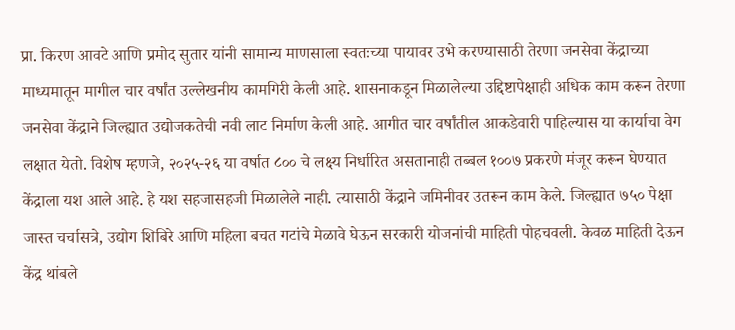प्रा. किरण आवटे आणि प्रमोद सुतार यांनी सामान्य माणसाला स्वतःच्या पायावर उभे करण्यासाठी तेरणा जनसेवा केंद्राच्या माध्यमातून मागील चार वर्षांत उल्लेखनीय कामगिरी केली आहे. शासनाकडून मिळालेल्या उद्दिष्टापेक्षाही अधिक काम करून तेरणा जनसेवा केंद्राने जिल्ह्यात उद्योजकतेची नवी लाट निर्माण केली आहे. आगीत चार वर्षांतील आकडेवारी पाहिल्यास या कार्याचा वेग लक्षात येतो. विशेष म्हणजे, २०२५-२६ या वर्षात ८०० चे लक्ष्य निर्धारित असतानाही तब्बल १००७ प्रकरणे मंजूर करून घेण्यात केंद्राला यश आले आहे. हे यश सहजासहजी मिळालेले नाही. त्यासाठी केंद्राने जमिनीवर उतरून काम केले. जिल्ह्यात ७५० पेक्षा जास्त चर्चासत्रे, उद्योग शिबिरे आणि महिला बचत गटांचे मेळावे घेऊन सरकारी योजनांची माहिती पोहचवली. केवळ माहिती देऊन केंद्र थांबले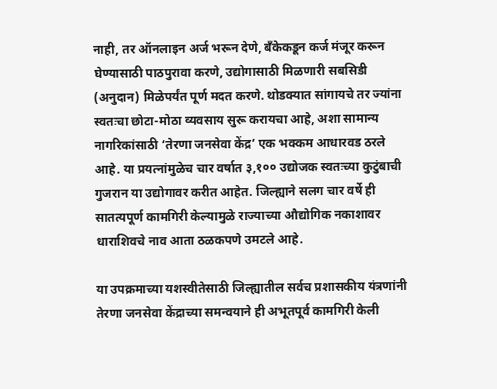नाही, तर ऑनलाइन अर्ज भरून देणे, बँकेकडून कर्ज मंजूर करून घेण्यासाठी पाठपुरावा करणे, उद्योगासाठी मिळणारी सबसिडी (अनुदान) मिळेपर्यंत पूर्ण मदत करणे. थोडक्यात सांगायचे तर ज्यांना स्वतःचा छोटा-मोठा व्यवसाय सुरू करायचा आहे, अशा सामान्य नागरिकांसाठी ‘तेरणा जनसेवा केंद्र’ एक भक्कम आधारवड ठरले आहे. या प्रयत्नांमुळेच चार वर्षात ३,१०० उद्योजक स्वतःच्या कुटुंबाची गुजरान या उद्योगावर करीत आहेत. जिल्ह्याने सलग चार वर्षे ही सातत्यपूर्ण कामगिरी केल्यामुळे राज्याच्या औद्योगिक नकाशावर धाराशिवचे नाव आता ठळकपणे उमटले आहे.

या उपक्रमाच्या यशस्वीतेसाठी जिल्ह्यातील सर्वच प्रशासकीय यंत्रणांनी तेरणा जनसेवा केंद्राच्या समन्वयाने ही अभूतपूर्व कामगिरी केली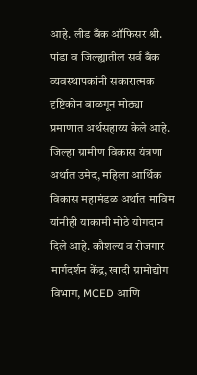आहे. लीड बँक ऑफिसर श्री. पांडा व जिल्ह्यातील सर्व बँक व्यवस्थापकांनी सकारात्मक दृष्टिकोन बाळगून मोठ्या प्रमाणात अर्थसहाय्य केले आहे. जिल्हा ग्रामीण विकास यंत्रणा अर्थात उमेद, महिला आर्थिक विकास महामंडळ अर्थात माविम यांनीही याकामी मोठे योगदान दिले आहे. कौशल्य व रोजगार मार्गदर्शन केंद्र, खादी ग्रामोद्योग विभाग, MCED आणि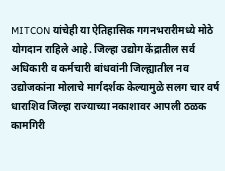MITCON यांचेही या ऐतिहासिक गगनभरारीमध्ये मोठे योगदान राहिले आहे. जिल्हा उद्योग केंद्रातील सर्व अधिकारी व कर्मचारी बांधवांनी जिल्ह्यातील नव उद्योजकांना मोलाचे मार्गदर्शक केल्यामुळे सलग चार वर्ष धाराशिव जिल्हा राज्याच्या नकाशावर आपली ठळक कामगिरी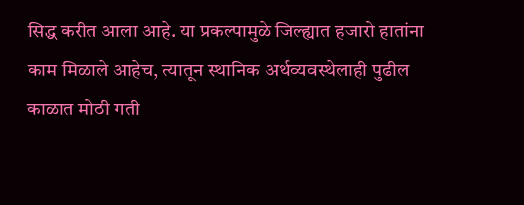सिद्ध करीत आला आहे. या प्रकल्पामुळे जिल्ह्यात हजारो हातांना काम मिळाले आहेच, त्यातून स्थानिक अर्थव्यवस्थेलाही पुढील काळात मोठी गती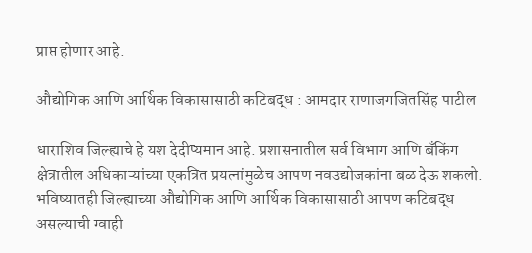प्राप्त होणार आहे.

औद्योगिक आणि आर्थिक विकासासाठी कटिबद्ध : आमदार राणाजगजितसिंह पाटील

धाराशिव जिल्ह्याचे हे यश देदीप्यमान आहे. प्रशासनातील सर्व विभाग आणि बँकिंग क्षेत्रातील अधिकाऱ्यांच्या एकत्रित प्रयत्नांमुळेच आपण नवउद्योजकांना बळ देऊ शकलो. भविष्यातही जिल्ह्याच्या औद्योगिक आणि आर्थिक विकासासाठी आपण कटिबद्ध असल्याची ग्वाही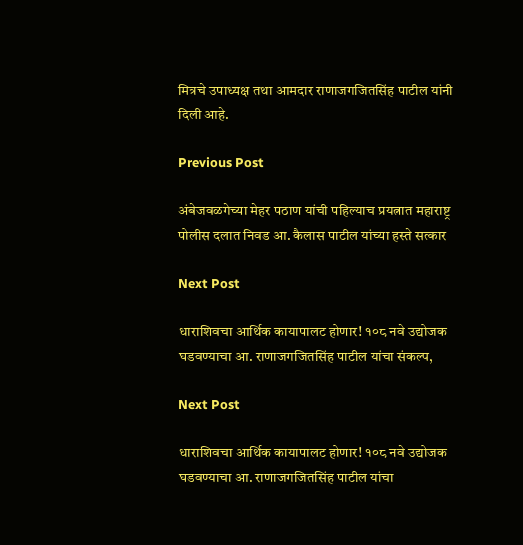मित्रचे उपाध्यक्ष तथा आमदार राणाजगजितसिंह पाटील यांनी दिली आहे.

Previous Post

अंबेजवळगेच्या मेहर पठाण यांची पहिल्याच प्रयत्नात महाराष्ट्र पोलीस दलात निवड आ. कैलास पाटील यांच्या हस्ते सत्कार

Next Post

धाराशिवचा आर्थिक कायापालट होणार! १०८ नवे उद्योजक घडवण्याचा आ. राणाजगजितसिंह पाटील यांचा संकल्प,

Next Post

धाराशिवचा आर्थिक कायापालट होणार! १०८ नवे उद्योजक घडवण्याचा आ. राणाजगजितसिंह पाटील यांचा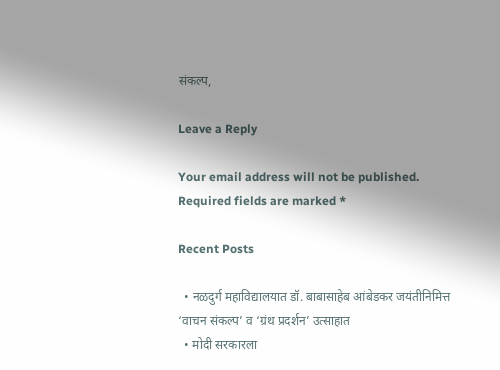संकल्प,

Leave a Reply

Your email address will not be published. Required fields are marked *

Recent Posts

  • नळदुर्ग महाविद्यालयात डॉ. बाबासाहेब आंबेडकर जयंतीनिमित्त ‘वाचन संकल्प’ व ‘ग्रंथ प्रदर्शन’ उत्साहात
  • मोदी सरकारला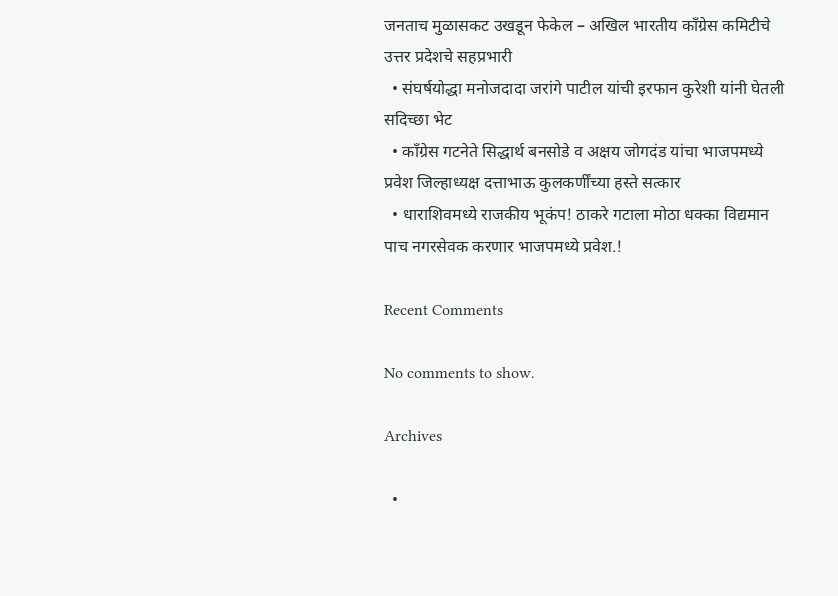जनताच मुळासकट उखडून फेकेल – अखिल भारतीय काँग्रेस कमिटीचे उत्तर प्रदेशचे सहप्रभारी
  • संघर्षयोद्धा मनोजदादा जरांगे पाटील यांची इरफान कुरेशी यांनी घेतली सदिच्छा भेट
  • काँग्रेस गटनेते सिद्धार्थ बनसोडे व अक्षय जोगदंड यांचा भाजपमध्ये प्रवेश जिल्हाध्यक्ष दत्ताभाऊ कुलकर्णींच्या हस्ते सत्कार
  • धाराशिवमध्ये राजकीय भूकंप! ठाकरे गटाला मोठा धक्का विद्यमान पाच नगरसेवक करणार भाजपमध्ये प्रवेश.!

Recent Comments

No comments to show.

Archives

  •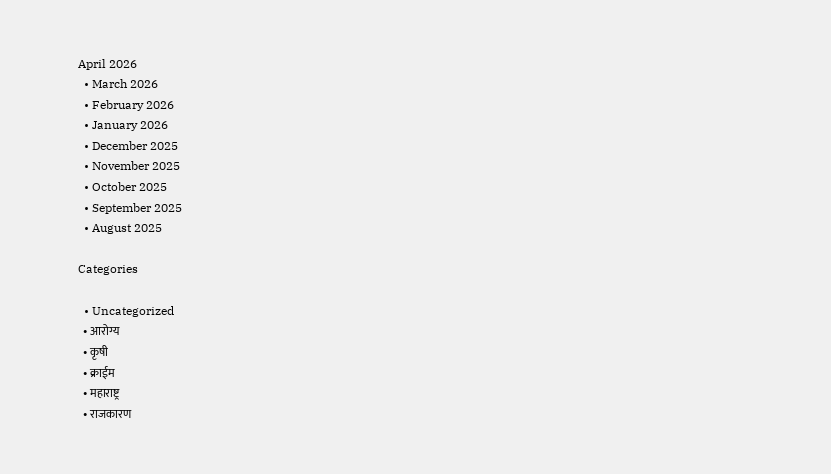April 2026
  • March 2026
  • February 2026
  • January 2026
  • December 2025
  • November 2025
  • October 2025
  • September 2025
  • August 2025

Categories

  • Uncategorized
  • आरोग्य
  • कृषी
  • क्राईम
  • महाराष्ट्र
  • राजकारण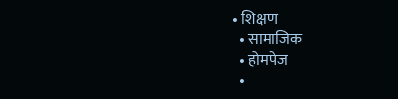• शिक्षण
  • सामाजिक
  • होमपेज
  •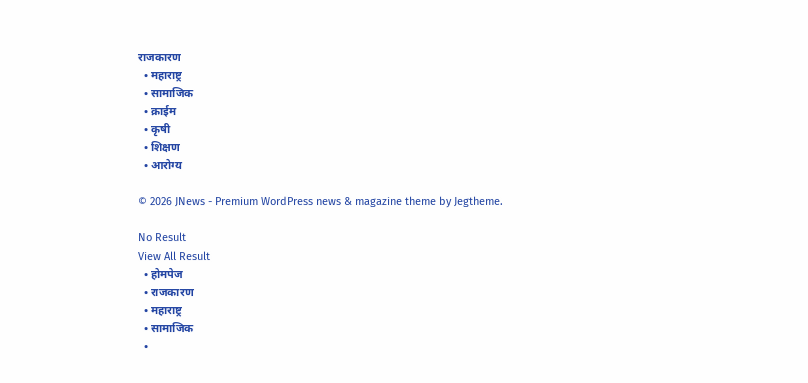राजकारण
  • महाराष्ट्र
  • सामाजिक
  • क्राईम
  • कृषी
  • शिक्षण
  • आरोग्य

© 2026 JNews - Premium WordPress news & magazine theme by Jegtheme.

No Result
View All Result
  • होमपेज
  • राजकारण
  • महाराष्ट्र
  • सामाजिक
  •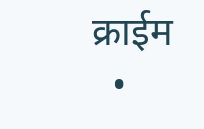क्राईम
  •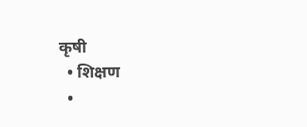कृषी
  • शिक्षण
  •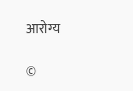आरोग्य

©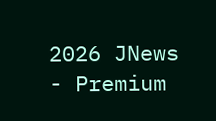2026 JNews - Premium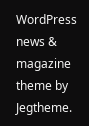WordPress news & magazine theme by Jegtheme.